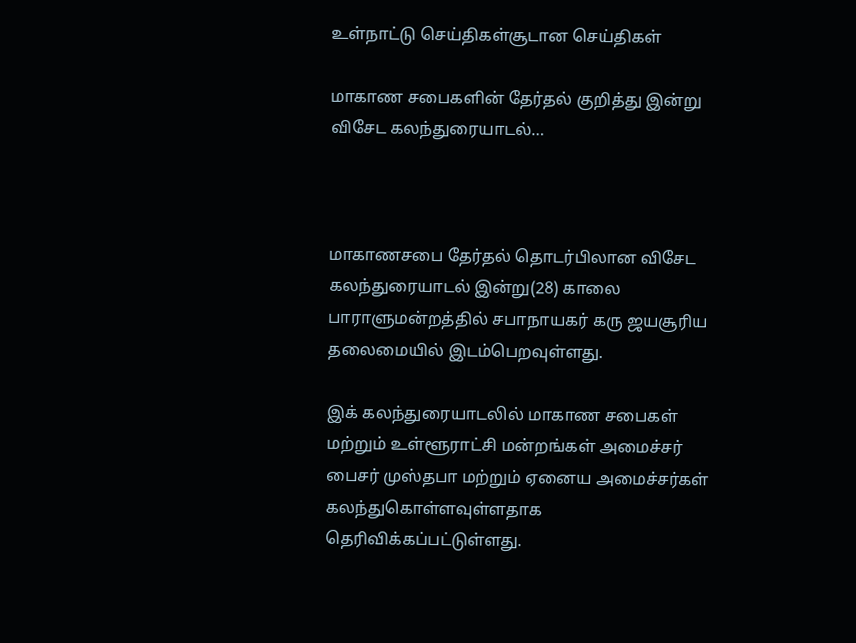உள்நாட்டு செய்திகள்சூடான செய்திகள்

மாகாண சபைகளின் தேர்தல் குறித்து இன்று விசேட கலந்துரையாடல்…



மாகாணசபை தேர்தல் தொடர்பிலான விசேட கலந்துரையாடல் இன்று(28) காலை பாராளுமன்றத்தில் சபாநாயகர் கரு ஜயசூரிய தலைமையில் இடம்பெறவுள்ளது.

இக் கலந்துரையாடலில் மாகாண சபைகள் மற்றும் உள்ளூராட்சி மன்றங்கள் அமைச்சர் பைசர் முஸ்தபா மற்றும் ஏனைய அமைச்சர்கள் கலந்துகொள்ளவுள்ளதாக தெரிவிக்கப்பட்டுள்ளது.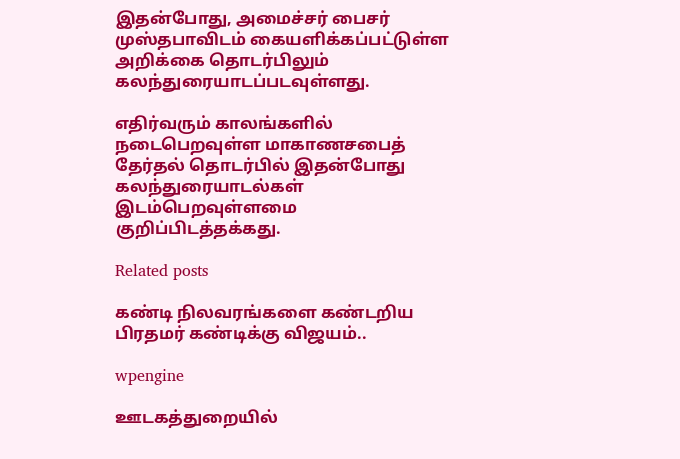இதன்போது, அமைச்சர் பைசர் முஸ்தபாவிடம் கையளிக்கப்பட்டுள்ள அறிக்கை தொடர்பிலும் கலந்துரையாடப்படவுள்ளது.

எதிர்வரும் காலங்களில் நடைபெறவுள்ள மாகாணசபைத் தேர்தல் தொடர்பில் இதன்போது கலந்துரையாடல்கள் இடம்பெறவுள்ளமை குறிப்பிடத்தக்கது.

Related posts

கண்டி நிலவரங்களை கண்டறிய பிரதமர் கண்டிக்கு விஜயம்..

wpengine

ஊடகத்துறையில்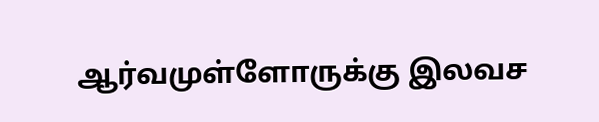ஆர்வமுள்ளோருக்கு இலவச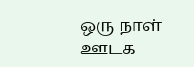ஒரு நாள் ஊடக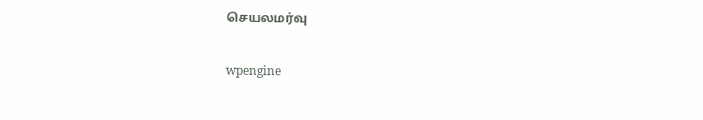செயலமர்வு

wpengine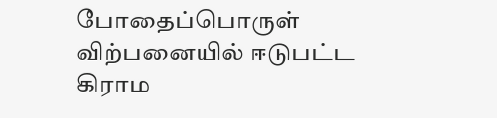போதைப்பொருள் விற்பனையில் ஈடுபட்ட கிராம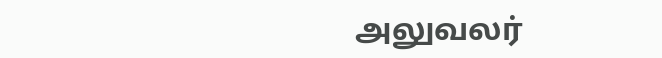அலுவலர்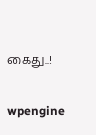கைது..!

wpengine